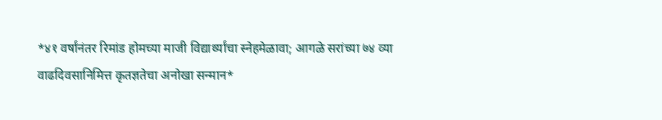*४१ वर्षांनंतर रिमांड होमच्या माजी विद्यार्थ्यांचा स्नेहमेळावा; आगळे सरांच्या ७४ व्या वाढदिवसानिमित्त कृतज्ञतेचा अनोखा सन्मान*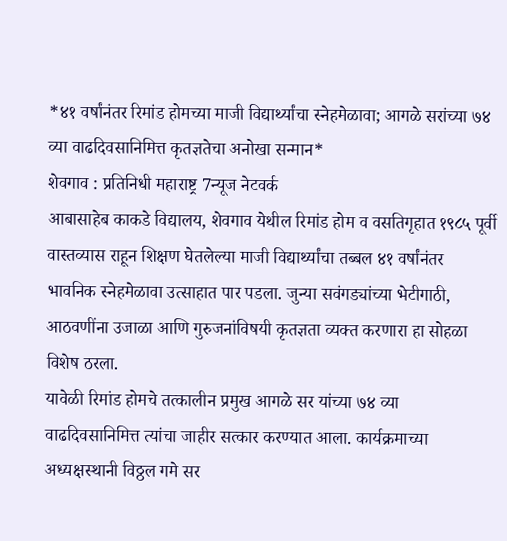*४१ वर्षांनंतर रिमांड होमच्या माजी विद्यार्थ्यांचा स्नेहमेळावा; आगळे सरांच्या ७४ व्या वाढदिवसानिमित्त कृतज्ञतेचा अनोखा सन्मान*
शेवगाव : प्रतिनिधी महाराष्ट्र 7न्यूज नेटवर्क
आबासाहेब काकडे विद्यालय, शेवगाव येथील रिमांड होम व वसतिगृहात १९८५ पूर्वी वास्तव्यास राहून शिक्षण घेतलेल्या माजी विद्यार्थ्यांचा तब्बल ४१ वर्षांनंतर भावनिक स्नेहमेळावा उत्साहात पार पडला. जुन्या सवंगड्यांच्या भेटीगाठी, आठवणींना उजाळा आणि गुरुजनांविषयी कृतज्ञता व्यक्त करणारा हा सोहळा विशेष ठरला.
यावेळी रिमांड होमचे तत्कालीन प्रमुख आगळे सर यांच्या ७४ व्या वाढदिवसानिमित्त त्यांचा जाहीर सत्कार करण्यात आला. कार्यक्रमाच्या अध्यक्षस्थानी विठ्ठल गमे सर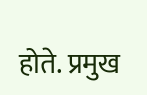होते. प्रमुख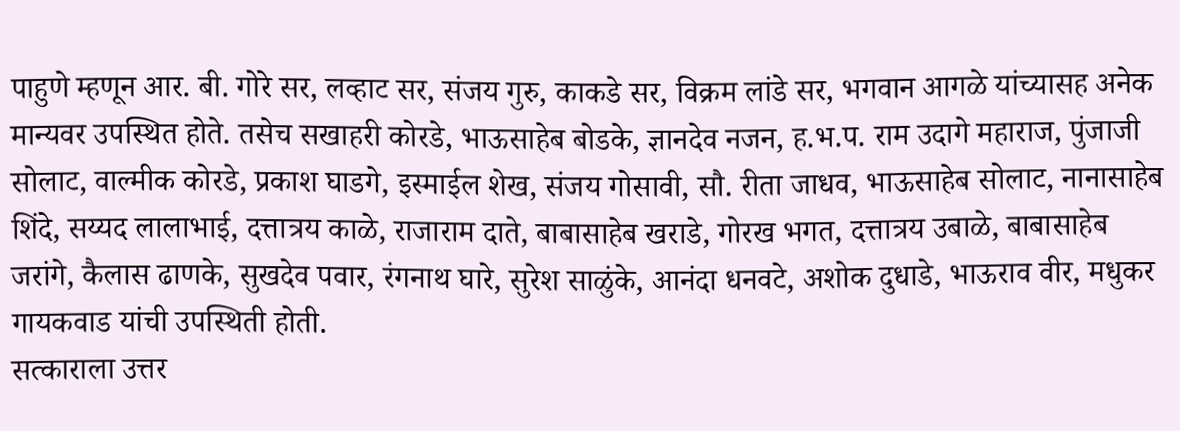पाहुणे म्हणून आर. बी. गोरे सर, लव्हाट सर, संजय गुरु, काकडे सर, विक्रम लांडे सर, भगवान आगळे यांच्यासह अनेक मान्यवर उपस्थित होते. तसेच सखाहरी कोरडे, भाऊसाहेब बोडके, ज्ञानदेव नजन, ह.भ.प. राम उदागे महाराज, पुंजाजी सोलाट, वाल्मीक कोरडे, प्रकाश घाडगे, इस्माईल शेख, संजय गोसावी, सौ. रीता जाधव, भाऊसाहेब सोलाट, नानासाहेब शिंदे, सय्यद लालाभाई, दत्तात्रय काळे, राजाराम दाते, बाबासाहेब खराडे, गोरख भगत, दत्तात्रय उबाळे, बाबासाहेब जरांगे, कैलास ढाणके, सुखदेव पवार, रंगनाथ घारे, सुरेश साळुंके, आनंदा धनवटे, अशोक दुधाडे, भाऊराव वीर, मधुकर गायकवाड यांची उपस्थिती होती.
सत्काराला उत्तर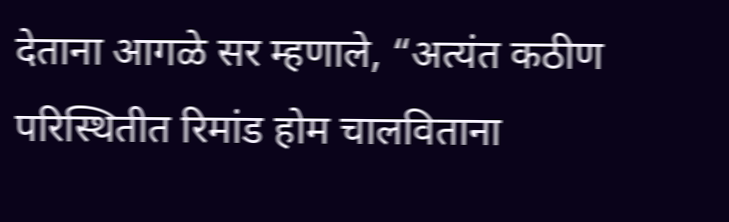देताना आगळे सर म्हणाले, “अत्यंत कठीण परिस्थितीत रिमांड होम चालविताना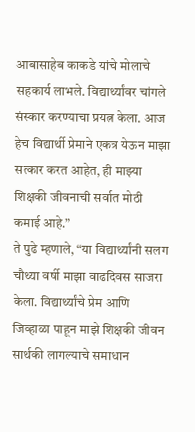आबासाहेब काकडे यांचे मोलाचे सहकार्य लाभले. विद्यार्थ्यांवर चांगले संस्कार करण्याचा प्रयत्न केला. आज हेच विद्यार्थी प्रेमाने एकत्र येऊन माझा सत्कार करत आहेत, ही माझ्या शिक्षकी जीवनाची सर्वात मोठी कमाई आहे.”
ते पुढे म्हणाले, “या विद्यार्थ्यांनी सलग चौथ्या वर्षी माझा वाढदिवस साजरा केला. विद्यार्थ्यांचे प्रेम आणि जिव्हाळा पाहून माझे शिक्षकी जीवन सार्थकी लागल्याचे समाधान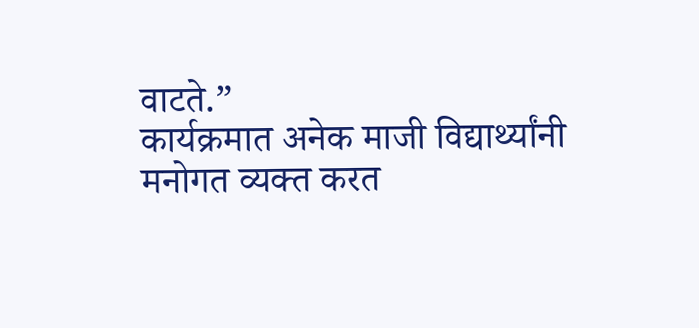वाटते.”
कार्यक्रमात अनेक माजी विद्यार्थ्यांनी मनोगत व्यक्त करत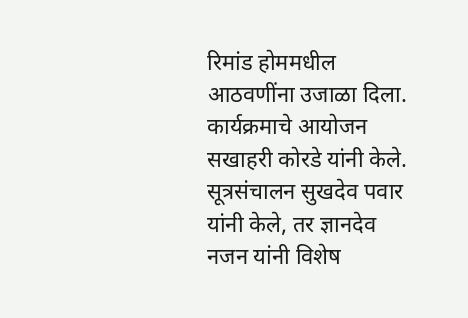रिमांड होममधील आठवणींना उजाळा दिला. कार्यक्रमाचे आयोजन सखाहरी कोरडे यांनी केले. सूत्रसंचालन सुखदेव पवार यांनी केले, तर ज्ञानदेव नजन यांनी विशेष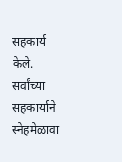सहकार्य केले. सर्वांच्या सहकार्याने स्नेहमेळावा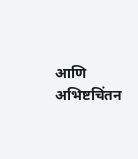आणि अभिष्टचिंतन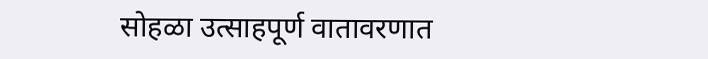सोहळा उत्साहपूर्ण वातावरणात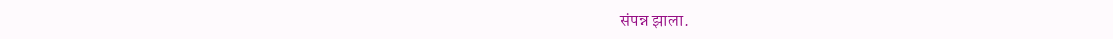संपन्न झाला.